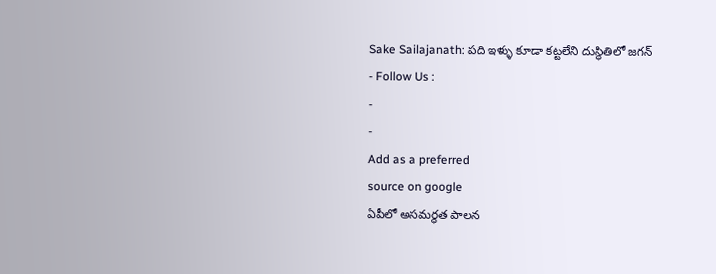Sake Sailajanath: పది ఇళ్ళు కూడా కట్టలేని దుస్థితిలో జగన్
- Follow Us :
-
-
Add as a preferred
source on google
ఏపీలో అసమర్థత పాలన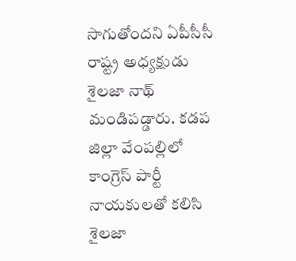సాగుతోందని ఏపీసీసీ రాష్ట్ర అధ్యక్షుడు శైలజా నాథ్ మండిపడ్డారు. కడప జిల్లా వేంపల్లిలో కాంగ్రెస్ పార్టీ నాయకులతో కలిసి శైలజా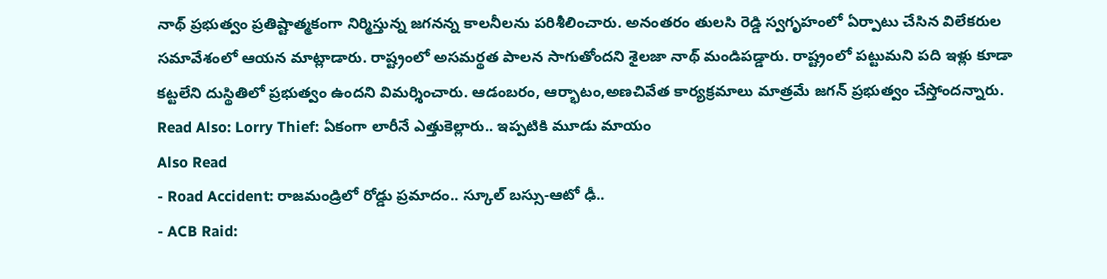నాథ్ ప్రభుత్వం ప్రతిష్టాత్మకంగా నిర్మిస్తున్న జగనన్న కాలనీలను పరిశీలించారు. అనంతరం తులసి రెడ్డి స్వగృహంలో ఏర్పాటు చేసిన విలేకరుల సమావేశంలో ఆయన మాట్లాడారు. రాష్ట్రంలో అసమర్థత పాలన సాగుతోందని శైలజా నాథ్ మండిపడ్డారు. రాష్ట్రంలో పట్టుమని పది ఇళ్లు కూడా కట్టలేని దుస్థితిలో ప్రభుత్వం ఉందని విమర్శించారు. ఆడంబరం, ఆర్భాటం,అణచివేత కార్యక్రమాలు మాత్రమే జగన్ ప్రభుత్వం చేస్తోందన్నారు.
Read Also: Lorry Thief: ఏకంగా లారీనే ఎత్తుకెల్లారు.. ఇప్పటికి మూడు మాయం
Also Read
- Road Accident: రాజమండ్రిలో రోడ్డు ప్రమాదం.. స్కూల్ బస్సు-ఆటో ఢీ..
- ACB Raid: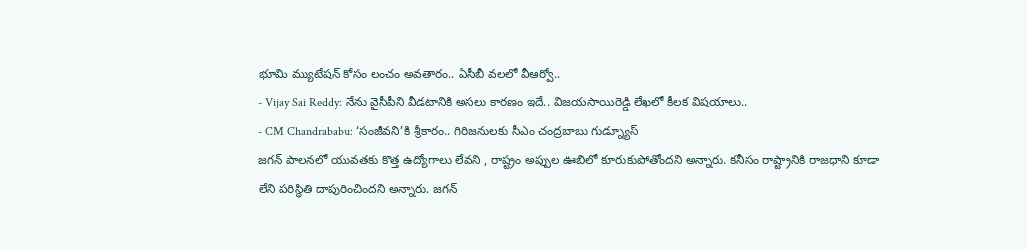భూమి మ్యుటేషన్ కోసం లంచం అవతారం.. ఏసీబీ వలలో వీఆర్వో..
- Vijay Sai Reddy: నేను వైసీపీని వీడటానికి అసలు కారణం ఇదే.. విజయసాయిరెడ్డి లేఖలో కీలక విషయాలు..
- CM Chandrababu: ‘సంజీవని’కి శ్రీకారం.. గిరిజనులకు సీఎం చంద్రబాబు గుడ్న్యూస్
జగన్ పాలనలో యువతకు కొత్త ఉద్యోగాలు లేవని , రాష్ట్రం అప్పుల ఊబిలో కూరుకుపోతోందని అన్నారు. కనీసం రాష్ట్రానికి రాజధాని కూడా లేని పరిస్థితి దాపురించిందని అన్నారు. జగన్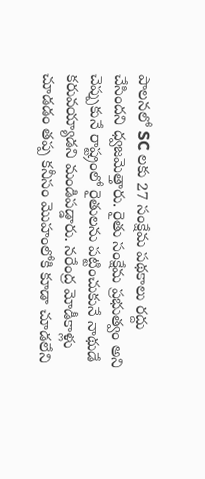పాలనలో SC లకు 27 సంక్షేమ పథకాలు రద్దు చేసిందని ధ్వజమెత్తారు. రైతు సంక్షేమ ప్రభుత్వం అని చెప్పుకునే రాష్ట్రంలో రైతులను పట్టించుకునే నాథుడే కరువయ్యాడని మండిపడ్డారు. నరేంద్ర మోడీకాళ్లు చూడడం తప్ప కనీసం మొహంలోకి కూడా చూడలేని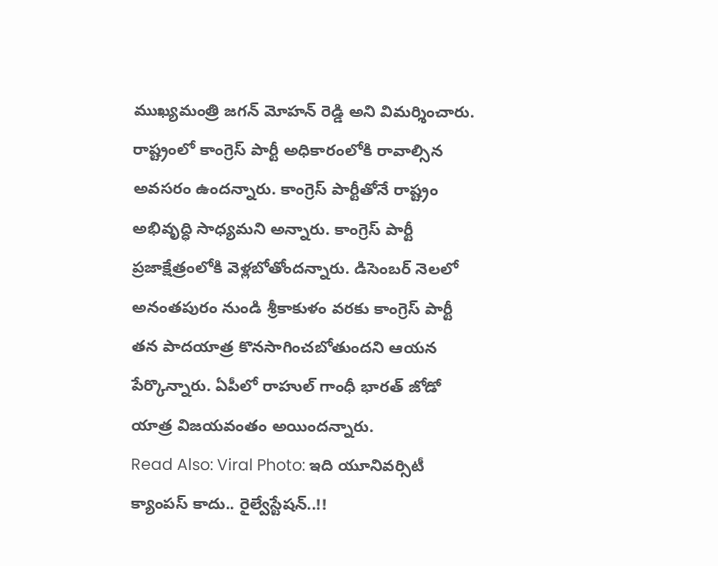ముఖ్యమంత్రి జగన్ మోహన్ రెడ్డి అని విమర్శించారు.
రాష్ట్రంలో కాంగ్రెస్ పార్టీ అధికారంలోకి రావాల్సిన అవసరం ఉందన్నారు. కాంగ్రెస్ పార్టీతోనే రాష్ట్రం అభివృద్ధి సాధ్యమని అన్నారు. కాంగ్రెస్ పార్టీ ప్రజాక్షేత్రంలోకి వెళ్లబోతోందన్నారు. డిసెంబర్ నెలలో అనంతపురం నుండి శ్రీకాకుళం వరకు కాంగ్రెస్ పార్టీ తన పాదయాత్ర కొనసాగించబోతుందని ఆయన పేర్కొన్నారు. ఏపీలో రాహుల్ గాంధీ భారత్ జోడో యాత్ర విజయవంతం అయిందన్నారు.
Read Also: Viral Photo: ఇది యూనివర్సిటీ క్యాంపస్ కాదు.. రైల్వేస్టేషన్..!!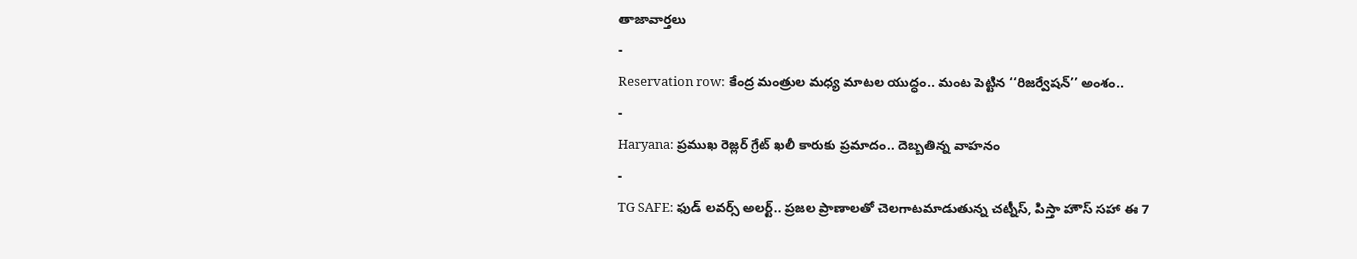తాజావార్తలు
-
Reservation row: కేంద్ర మంత్రుల మధ్య మాటల యుద్ధం.. మంట పెట్టిన ‘‘రిజర్వేషన్’’ అంశం..
-
Haryana: ప్రముఖ రెజ్లర్ గ్రేట్ ఖలీ కారుకు ప్రమాదం.. దెబ్బతిన్న వాహనం
-
TG SAFE: ఫుడ్ లవర్స్ అలర్ట్.. ప్రజల ప్రాణాలతో చెలగాటమాడుతున్న చట్నీస్, పిస్తా హౌస్ సహా ఈ 7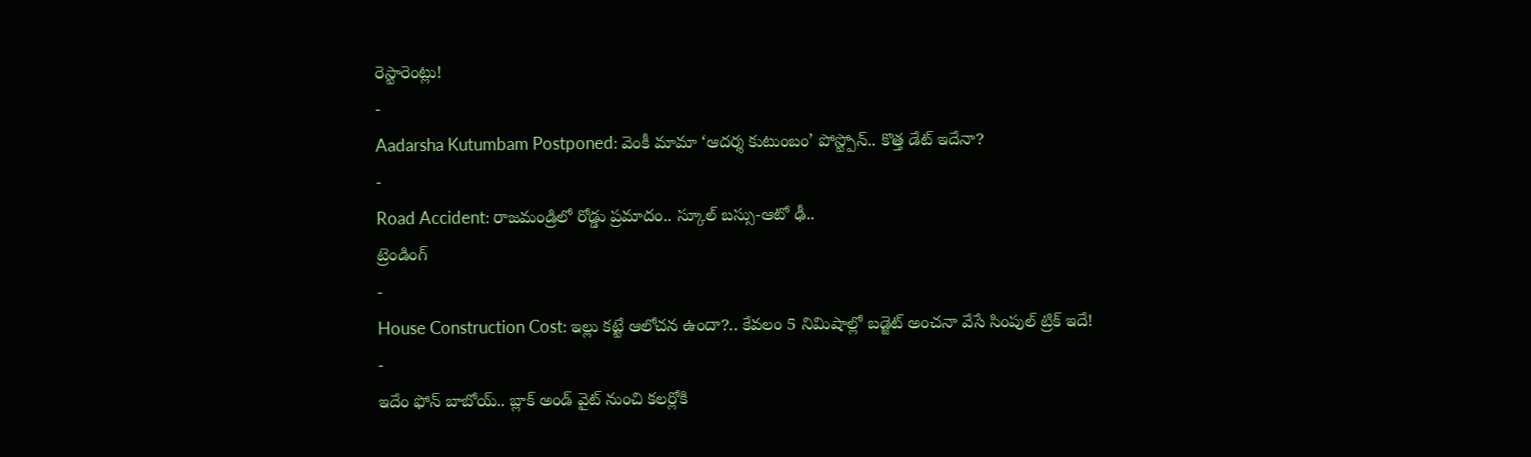రెస్టారెంట్లు!
-
Aadarsha Kutumbam Postponed: వెంకీ మామా ‘ఆదర్శ కుటుంబం’ పోస్ట్పోన్.. కొత్త డేట్ ఇదేనా?
-
Road Accident: రాజమండ్రిలో రోడ్డు ప్రమాదం.. స్కూల్ బస్సు-ఆటో ఢీ..
ట్రెండింగ్
-
House Construction Cost: ఇల్లు కట్టే ఆలోచన ఉందా?.. కేవలం 5 నిమిషాల్లో బడ్జెట్ అంచనా వేసే సింపుల్ ట్రిక్ ఇదే!
-
ఇదేం ఫోన్ బాబోయ్.. బ్లాక్ అండ్ వైట్ నుంచి కలర్లోకి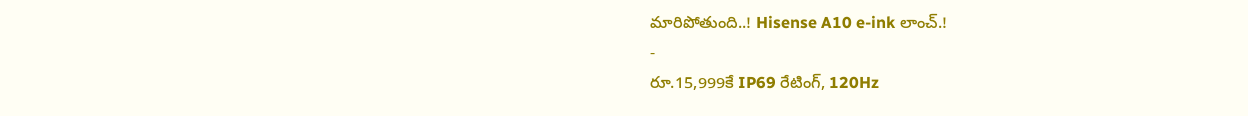మారిపోతుంది..! Hisense A10 e-ink లాంచ్.!
-
రూ.15,999కే IP69 రేటింగ్, 120Hz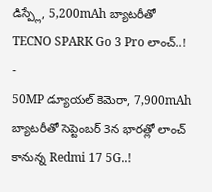డిస్ప్లే, 5,200mAh బ్యాటరీతో TECNO SPARK Go 3 Pro లాంచ్..!
-
50MP డ్యూయల్ కెమెరా, 7,900mAh బ్యాటరీతో సెప్టెంబర్ 3న భారత్లో లాంచ్ కానున్న Redmi 17 5G..!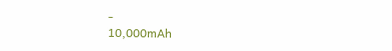-
10,000mAh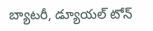బ్యాటరీ, డ్యూయల్ టోన్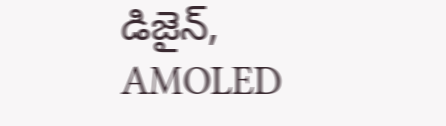డిజైన్, AMOLED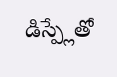డిస్ప్లేతో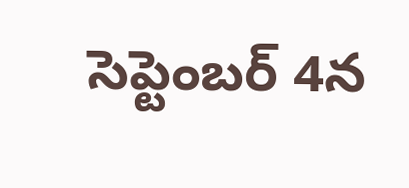సెప్టెంబర్ 4న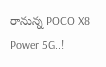రానున్న POCO X8 Power 5G..!